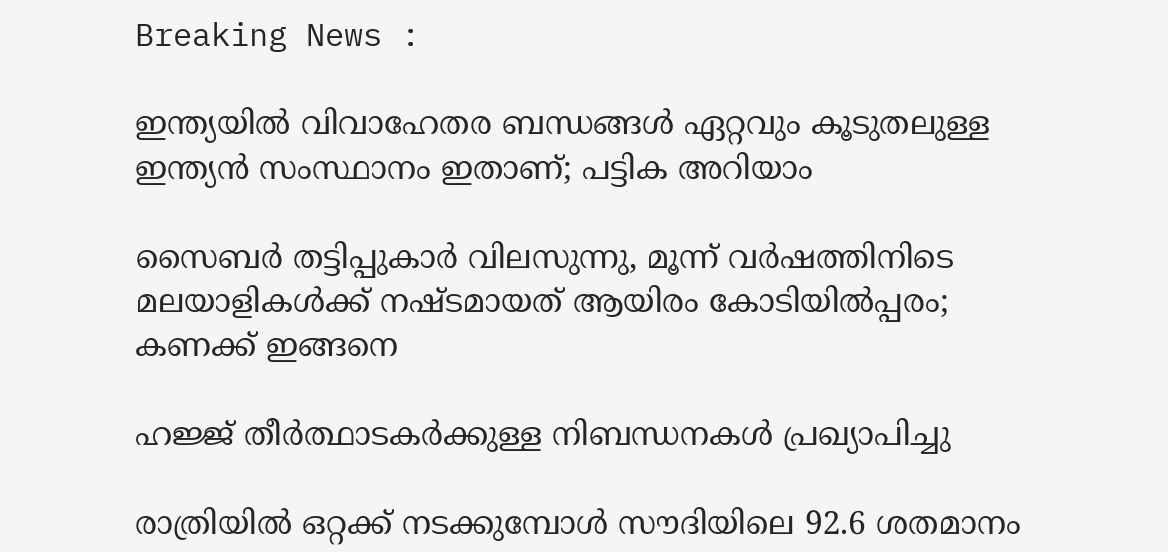Breaking News :

ഇന്ത്യയില്‍ വിവാഹേതര ബന്ധങ്ങള്‍ ഏറ്റവും കൂടുതലുള്ള ഇന്ത്യന്‍ സംസ്ഥാനം ഇതാണ്; പട്ടിക അറിയാം

സൈബര്‍ തട്ടിപ്പുകാര്‍ വിലസുന്നു, മൂന്ന് വര്‍ഷത്തിനിടെ മലയാളികള്‍ക്ക് നഷ്ടമായത് ആയിരം കോടിയില്‍പ്പരം; കണക്ക് ഇങ്ങനെ

ഹജ്ജ് തീർത്ഥാടകർക്കുള്ള നിബന്ധനകൾ പ്രഖ്യാപിച്ചു

രാത്രിയിൽ ഒറ്റക്ക് നടക്കുമ്പോൾ സൗദിയിലെ 92.6 ശതമാനം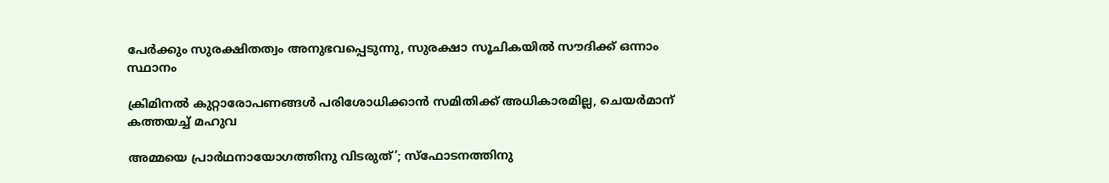പേർക്കും സുരക്ഷിതത്വം അനുഭവപ്പെടുന്നു, സുരക്ഷാ സൂചികയിൽ സൗദിക്ക് ഒന്നാം സ്ഥാനം

ക്രിമിനല്‍ കുറ്റാരോപണങ്ങള്‍ പരിശോധിക്കാന്‍ സമിതിക്ക്‌ അധികാരമില്ല, ചെയര്‍മാന്‌ കത്തയച്ച് മഹുവ

അമ്മയെ പ്രാര്‍ഥനായോഗത്തിനു വിടരുത്’; സ്‌ഫോടനത്തിനു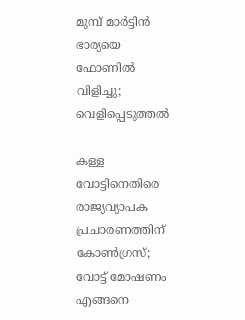മുമ്പ് മാര്‍ട്ടിന്‍ ഭാര്യയെ ഫോണില്‍ വിളിച്ചു; വെളിപ്പെടുത്തല്‍

കള്ള വോട്ടിനെതിരെ രാജ്യവ്യാപക പ്രചാരണത്തിന് കോണ്‍ഗ്രസ്; വോട്ട് മോഷണം എങ്ങനെ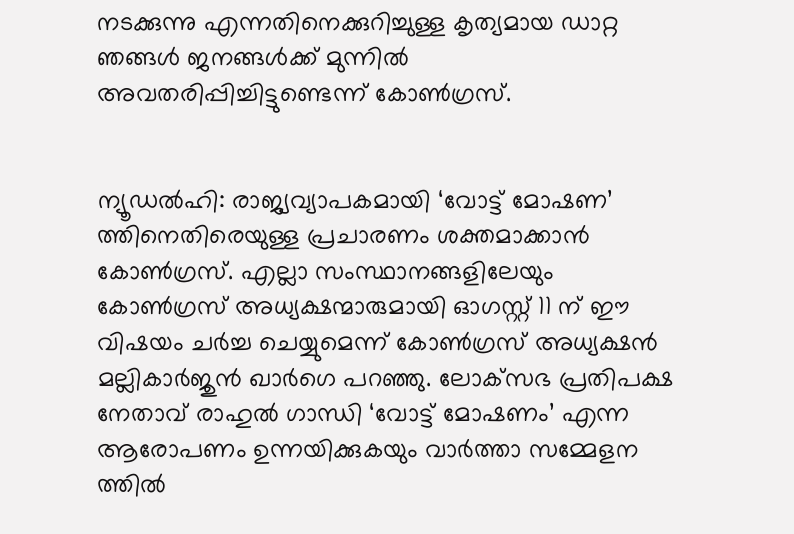നടക്കുന്നു എന്നതിനെക്കുറിച്ചുള്ള കൃത്യമായ ഡാറ്റ ഞങ്ങൾ ജനങ്ങൾക്ക് മുന്നിൽ അവതരിപ്പിച്ചിട്ടുണ്ടെന്ന് കോണ്‍ഗ്രസ്‌.


ന്യൂഡൽഹി: രാജ്യവ്യാപകമായി ‘വോട്ട് മോഷണ’ ത്തിനെതിരെയുള്ള പ്രചാരണം ശക്തമാക്കാൻ കോൺഗ്രസ്. എല്ലാ സംസ്ഥാനങ്ങളിലേയും കോൺഗ്രസ് അധ്യക്ഷന്മാരുമായി ഓഗസ്റ്റ് 11 ന് ഈ വിഷയം ചർച്ച ചെയ്യുമെന്ന് കോൺഗ്രസ് അധ്യക്ഷൻ മല്ലികാർജുൻ ഖാർഗെ പറഞ്ഞു. ലോക്‌സഭ പ്രതിപക്ഷ നേതാവ് രാഹുൽ ഗാന്ധി ‘വോട്ട് മോഷണം’ എന്ന ആരോപണം ഉന്നയിക്കുകയും വാര്‍ത്താ സമ്മേളന ത്തില്‍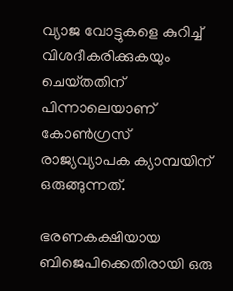വ്യാജ വോട്ടുകളെ കുറിച്ച് വിശദീകരിക്കുകയും ചെയ്‌തതിന് പിന്നാലെയാണ് കോണ്‍ഗ്രസ് രാജ്യവ്യാപക ക്യാമ്പയിന് ഒരുങ്ങുന്നത്.

ഭരണകക്ഷിയായ ബിജെപിക്കെതിരായി ഒരു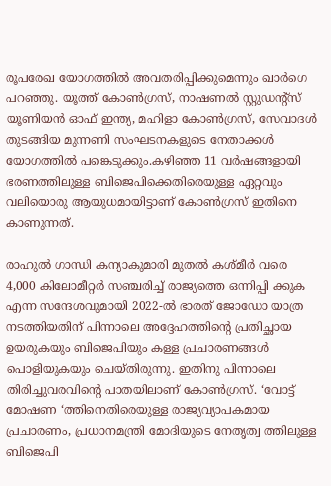രൂപരേഖ യോഗത്തിൽ അവതരിപ്പിക്കുമെന്നും ഖാർഗെ പറഞ്ഞു. യൂത്ത് കോൺഗ്രസ്, നാഷണൽ സ്റ്റുഡൻ്റ്സ് യൂണിയൻ ഓഫ് ഇന്ത്യ, മഹിളാ കോൺഗ്രസ്, സേവാദൾ തുടങ്ങിയ മുന്നണി സംഘടനകളുടെ നേതാക്കൾ യോഗത്തിൽ പങ്കെടുക്കും.കഴിഞ്ഞ 11 വർഷങ്ങളായി ഭരണത്തിലുള്ള ബിജെപിക്കെതിരെയുള്ള ഏറ്റവും വലിയൊരു ആയുധമായിട്ടാണ് കോണ്‍ഗ്രസ് ഇതിനെ കാണുന്നത്.

രാഹുൽ ഗാന്ധി കന്യാകുമാരി മുതൽ കശ്‌മീർ വരെ 4,000 കിലോമീറ്റർ സഞ്ചരിച്ച് രാജ്യത്തെ ഒന്നിപ്പി ക്കുക എന്ന സന്ദേശവുമായി 2022-ല്‍ ഭാരത് ജോഡോ യാത്ര നടത്തിയതിന് പിന്നാലെ അദ്ദേഹത്തിൻ്റെ പ്രതിച്ഛായ ഉയരുകയും ബിജെപിയും കള്ള പ്രചാരണങ്ങള്‍ പൊളിയുകയും ചെയ്‌തിരുന്നു. ഇതിനു പിന്നാലെ തിരിച്ചുവരവിൻ്റെ പാതയിലാണ് കോണ്‍ഗ്രസ്. ‘വോട്ട് മോഷണ ‘ത്തിനെതിരെയുള്ള രാജ്യവ്യാപകമായ പ്രചാരണം, പ്രധാനമന്ത്രി മോദിയുടെ നേതൃത്വ ത്തിലുള്ള ബിജെപി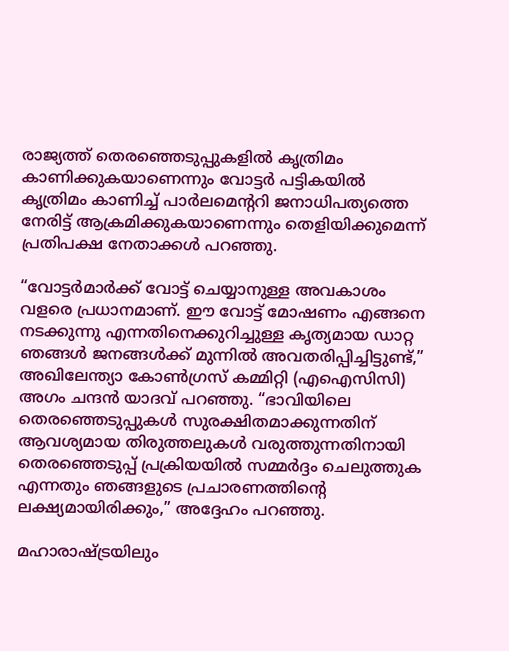രാജ്യത്ത് തെരഞ്ഞെടുപ്പുകളിൽ കൃത്രിമം കാണിക്കുകയാണെന്നും വോട്ടർ പട്ടികയിൽ കൃത്രിമം കാണിച്ച് പാർലമെൻ്ററി ജനാധിപത്യത്തെ നേരിട്ട് ആക്രമിക്കുകയാണെന്നും തെളിയിക്കുമെന്ന് പ്രതിപക്ഷ നേതാക്കൾ പറഞ്ഞു.

“വോട്ടർമാർക്ക് വോട്ട് ചെയ്യാനുള്ള അവകാശം വളരെ പ്രധാനമാണ്. ഈ വോട്ട് മോഷണം എങ്ങനെ നടക്കുന്നു എന്നതിനെക്കുറിച്ചുള്ള കൃത്യമായ ഡാറ്റ ഞങ്ങൾ ജനങ്ങൾക്ക് മുന്നിൽ അവതരിപ്പിച്ചിട്ടുണ്ട്,” അഖിലേന്ത്യാ കോൺഗ്രസ് കമ്മിറ്റി (എഐസിസി) അഗം ചന്ദൻ യാദവ് പറഞ്ഞു. “ഭാവിയിലെ തെരഞ്ഞെടുപ്പുകൾ സുരക്ഷിതമാക്കുന്നതിന് ആവശ്യമായ തിരുത്തലുകൾ വരുത്തുന്നതിനായി തെരഞ്ഞെടുപ്പ് പ്രക്രിയയില്‍ സമ്മർദ്ദം ചെലുത്തുക എന്നതും ഞങ്ങളുടെ പ്രചാരണത്തിൻ്റെ ലക്ഷ്യമായിരിക്കും,” അദ്ദേഹം പറഞ്ഞു.

മഹാരാഷ്ട്രയിലും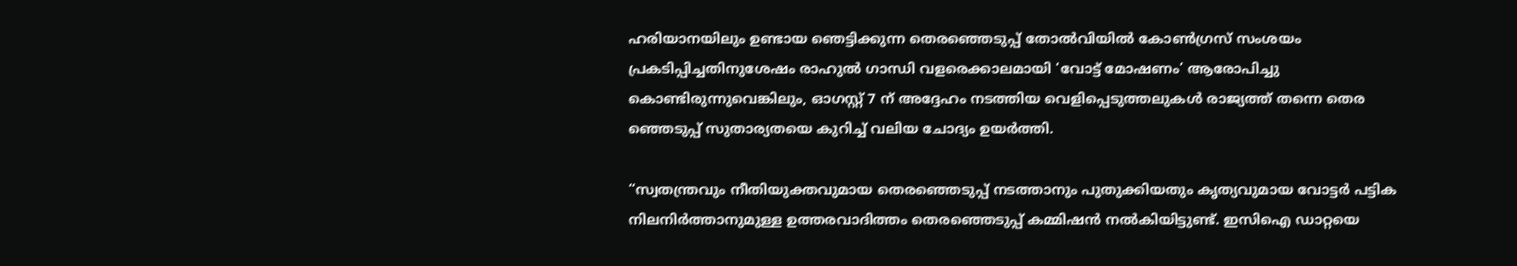ഹരിയാനയിലും ഉണ്ടായ ഞെട്ടിക്കുന്ന തെരഞ്ഞെടുപ്പ് തോൽവിയിൽ കോൺഗ്രസ് സംശയം പ്രകടിപ്പിച്ചതിനുശേഷം രാഹുൽ ഗാന്ധി വളരെക്കാലമായി ‘വോട്ട് മോഷണം’ ആരോപിച്ചു കൊണ്ടിരുന്നുവെങ്കിലും, ഓഗസ്റ്റ് 7 ന് അദ്ദേഹം നടത്തിയ വെളിപ്പെടുത്തലുകൾ രാജ്യത്ത് തന്നെ തെര ഞ്ഞെടുപ്പ് സുതാര്യതയെ കുറിച്ച് വലിയ ചോദ്യം ഉയര്‍ത്തി.

“സ്വതന്ത്രവും നീതിയുക്തവുമായ തെരഞ്ഞെടുപ്പ് നടത്താനും പുതുക്കിയതും കൃത്യവുമായ വോട്ടർ പട്ടിക നിലനിർത്താനുമുള്ള ഉത്തരവാദിത്തം തെരഞ്ഞെടുപ്പ് കമ്മിഷൻ നൽകിയിട്ടുണ്ട്. ഇസിഐ ഡാറ്റയെ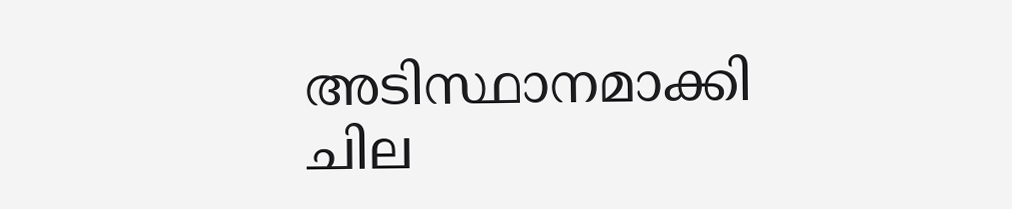അടിസ്ഥാനമാക്കി ചില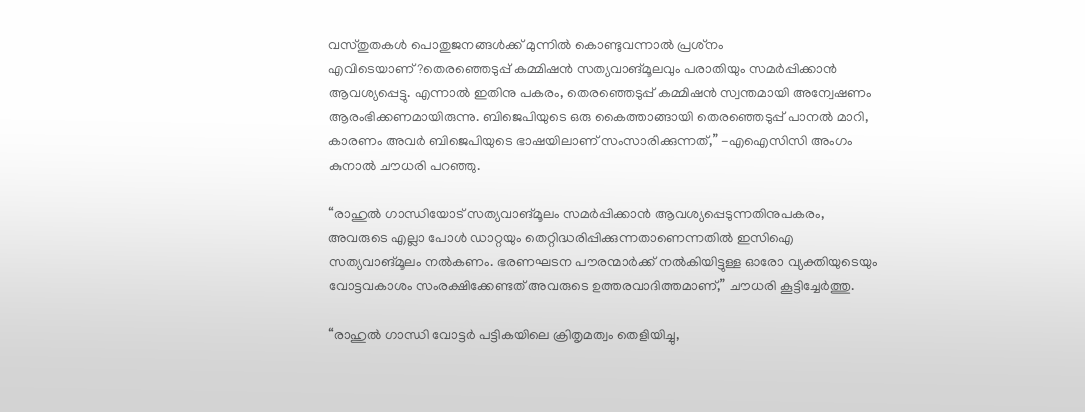വസ്‌തുതകൾ പൊതുജനങ്ങൾക്ക് മുന്നിൽ കൊണ്ടുവന്നാൽ പ്രശ്‌നം എവിടെയാണ്?തെരഞ്ഞെടുപ്പ് കമ്മിഷൻ സത്യവാങ്മൂലവും പരാതിയും സമർപ്പിക്കാൻ ആവശ്യപ്പെട്ടു. എന്നാല്‍ ഇതിനു പകരം, തെരഞ്ഞെടുപ്പ് കമ്മിഷൻ സ്വന്തമായി അന്വേഷണം ആരംഭിക്കണമായിരുന്നു. ബിജെപിയുടെ ഒരു കൈത്താങ്ങായി തെരഞ്ഞെടുപ്പ് പാനൽ മാറി, കാരണം അവർ ബിജെപിയുടെ ഭാഷയിലാണ് സംസാരിക്കുന്നത്,” -എഐസിസി അംഗം കുനാൽ ചൗധരി പറഞ്ഞു.

“രാഹുൽ ഗാന്ധിയോട് സത്യവാങ്മൂലം സമർപ്പിക്കാൻ ആവശ്യപ്പെടുന്നതിനുപകരം, അവരുടെ എല്ലാ പോൾ ഡാറ്റയും തെറ്റിദ്ധരിപ്പിക്കുന്നതാണെന്നതില്‍ ഇസിഐ സത്യവാങ്മൂലം നൽകണം. ഭരണഘടന പൗരന്മാർക്ക് നൽകിയിട്ടുള്ള ഓരോ വ്യക്തിയുടെയും വോട്ടവകാശം സംരക്ഷിക്കേണ്ടത് അവരുടെ ഉത്തരവാദിത്തമാണ്,” ചൗധരി കൂട്ടിച്ചേർത്തു.

“രാഹുൽ ഗാന്ധി വോട്ടർ പട്ടികയിലെ ക്രിതൃമത്വം തെളിയിച്ചു,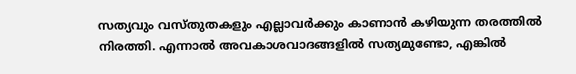സത്യവും വസ്‌തുതകളും എല്ലാവർക്കും കാണാൻ കഴിയുന്ന തരത്തിൽ നിരത്തി. എന്നാൽ അവകാശവാദങ്ങളില്‍ സത്യമുണ്ടോ, എങ്കില്‍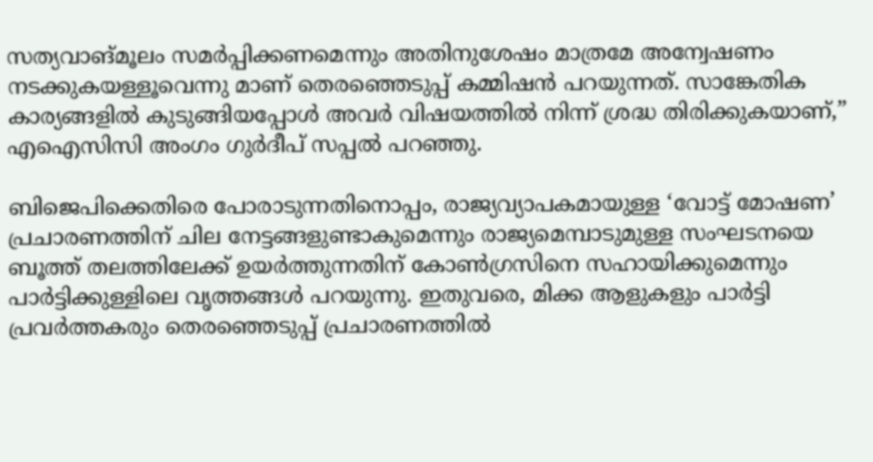സത്യവാങ്‌മൂലം സമര്‍പ്പിക്കണമെന്നും അതിനുശേഷം മാത്രമേ അന്വേഷണം നടക്കുകയള്ളൂവെന്നു മാണ് തെരഞ്ഞെടുപ്പ് കമ്മിഷൻ പറയുന്നത്. സാങ്കേതിക കാര്യങ്ങളിൽ കുടുങ്ങിയപ്പോള്‍ അവര്‍ വിഷയത്തിൽ നിന്ന് ശ്രദ്ധ തിരിക്കുകയാണ്,” എഐസിസി അംഗം ഗുർദീപ് സപ്പൽ പറഞ്ഞു.

ബിജെപിക്കെതിരെ പോരാടുന്നതിനൊപ്പം, രാജ്യവ്യാപകമായുള്ള ‘വോട്ട് മോഷണ’ പ്രചാരണത്തിന് ചില നേട്ടങ്ങളുണ്ടാകുമെന്നും രാജ്യമെമ്പാടുമുള്ള സംഘടനയെ ബൂത്ത് തലത്തിലേക്ക് ഉയർത്തുന്നതിന് കോൺഗ്രസിനെ സഹായിക്കുമെന്നും പാർട്ടിക്കുള്ളിലെ വൃത്തങ്ങൾ പറയുന്നു. ഇതുവരെ, മിക്ക ആളുകളും പാർട്ടി പ്രവർത്തകരും തെരഞ്ഞെടുപ്പ് പ്രചാരണത്തില്‍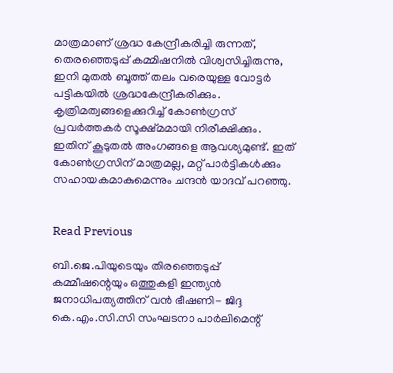മാത്രമാണ് ശ്രദ്ധ കേന്ദ്രീകരിച്ചി രുന്നത്, തെരഞ്ഞെടുപ്പ് കമ്മിഷനില്‍ വിശ്വസിച്ചിരുന്നു, ഇനി മുതൽ ബൂത്ത് തലം വരെയുള്ള വോട്ടർ പട്ടികയില്‍ ശ്രദ്ധകേന്ദ്രീകരിക്കും. കൃത്രിമത്വങ്ങളെക്കുറിച്ച് കോണ്‍ഗ്രസ് പ്രവര്‍ത്തകര്‍ സൂക്ഷ്‌മമായി നിരീക്ഷിക്കും. ഇതിന് കൂടുതല്‍ അംഗങ്ങളെ ആവശ്യമുണ്ട്. ഇത് കോൺഗ്രസിന് മാത്രമല്ല, മറ്റ് പാർട്ടികൾക്കും സഹായകമാകുമെന്നും ചന്ദൻ യാദവ് പറഞ്ഞു.


Read Previous

ബി.ജെ.പിയുടെയും തിരഞ്ഞെടുപ്പ് കമ്മീഷന്റെയും ഒത്തുകളി ഇന്ത്യൻ ജനാധിപത്യത്തിന് വൻ ഭീഷണി- ജിദ്ദ കെ.എം.സി.സി സംഘടനാ പാർലിമെന്റ്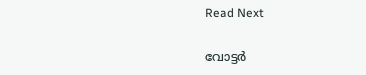Read Next

വോട്ടർ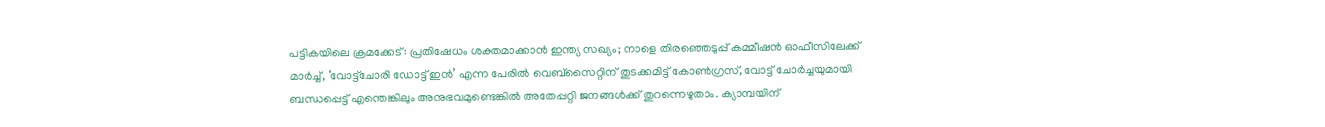പട്ടികയിലെ ക്രമക്കേട്: പ്രതിഷേധം ശക്തമാക്കാൻ ഇന്ത്യ സഖ്യം; നാളെ തിരഞ്ഞെടുപ്പ് കമ്മീഷന്‍ ഓഫീസിലേക്ക് മാർച്ച്, ‘വോട്ട്‌ചോരി ഡോട്ട് ഇന്‍’ എന്ന പേരില്‍ വെബ്‌സൈറ്റിന് തുടക്കമിട്ട് കോണ്‍ഗ്രസ്‌, വോട്ട് ചോര്‍ച്ചയുമായി ബന്ധപ്പെട്ട് എന്തെങ്കിലും അനുഭവമുണ്ടെങ്കില്‍ അതേപ്പറ്റി ജനങ്ങള്‍ക്ക് തുറന്നെഴുതാം. ക്യാമ്പയിന്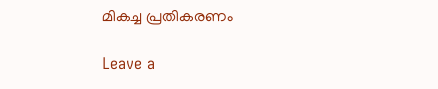മികച്ച പ്രതികരണം

Leave a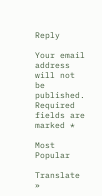Reply

Your email address will not be published. Required fields are marked *

Most Popular

Translate »